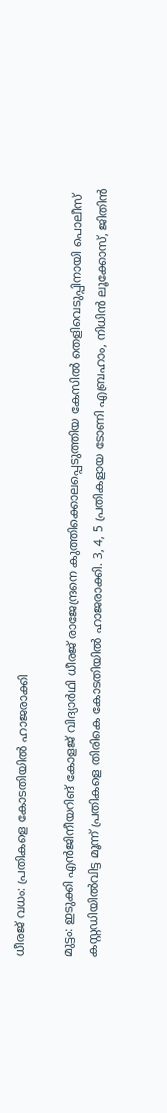ധീരജ് വധം: പ്രതികളെ കോടതിയിൽ ഹാജരാക്കി

മുട്ടം: ഇടുക്കി എൻജിനീയറിങ് കോളജ് വിദ്യാർഥി ധീരജ് രാജേന്ദ്രനെ കുത്തിക്കൊലപ്പെടുത്തിയ കേസിൽ തെളിവെടുപ്പിനായി പൊലീസ് കസ്റ്റഡിയിൽവിട്ട മൂന്ന് പ്രതികളെ തിരികെ കോടതിയിൽ ഹാജരാക്കി. 3, 4, 5 പ്രതികളായ ടോണി എബ്രഹാം, നിധിൻ ലൂക്കോസ്, ജിതിൻ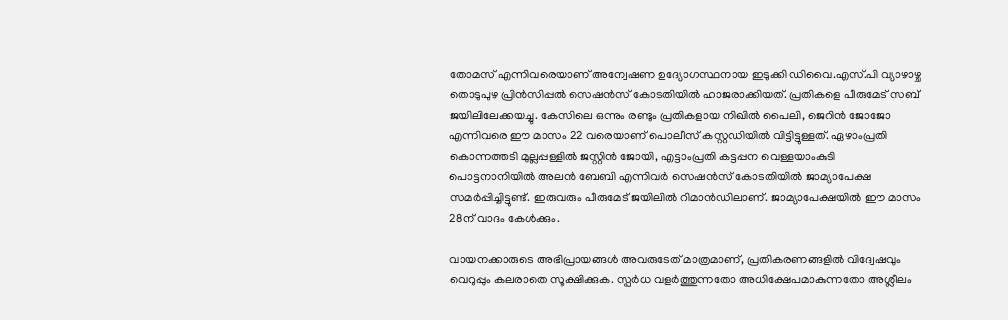തോമസ് എന്നിവരെയാണ് അന്വേഷണ ഉദ്യോഗസ്ഥനായ ഇടുക്കി ഡിവൈ.എസ്.പി വ്യാഴാഴ്ച തൊടുപുഴ പ്രിൻസിപ്പൽ സെഷൻസ് കോടതിയിൽ ഹാജരാക്കിയത്. പ്രതികളെ പീരുമേട് സബ് ജയിലിലേക്കയച്ചു. കേസിലെ ഒന്നും രണ്ടും പ്രതികളായ നിഖിൽ പൈലി, ജെറിൻ ജോജോ എന്നിവരെ ഈ മാസം 22 വരെയാണ് പൊലീസ് കസ്റ്റഡിയിൽ വിട്ടിട്ടുള്ളത്. ഏഴാംപ്രതി കൊന്നത്തടി മുല്ലപ്പള്ളിൽ ജസ്റ്റിൻ ജോയി, എട്ടാംപ്രതി കട്ടപ്പന വെള്ളയാംകുടി പൊട്ടനാനിയിൽ അലൻ ബേബി എന്നിവർ സെഷൻസ് കോടതിയിൽ ജാമ്യാപേക്ഷ സമർപ്പിച്ചിട്ടുണ്ട്. ഇരുവരും പീരുമേട് ജയിലിൽ റിമാൻഡിലാണ്. ജാമ്യാപേക്ഷയിൽ ഈ മാസം 28ന് വാദം കേൾക്കും.

വായനക്കാരുടെ അഭിപ്രായങ്ങള്‍ അവരുടേത് മാത്രമാണ്, പ്രതികരണങ്ങളിൽ വിദ്വേഷവും വെറുപ്പും കലരാതെ സൂക്ഷിക്കുക. സ്പർധ വളർത്തുന്നതോ അധിക്ഷേപമാകുന്നതോ അശ്ലീലം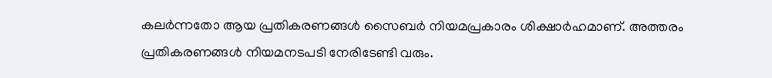കലർന്നതോ ആയ പ്രതികരണങ്ങൾ സൈബർ നിയമപ്രകാരം ശിക്ഷാർഹമാണ്. അത്തരം പ്രതികരണങ്ങൾ നിയമനടപടി നേരിടേണ്ടി വരും.